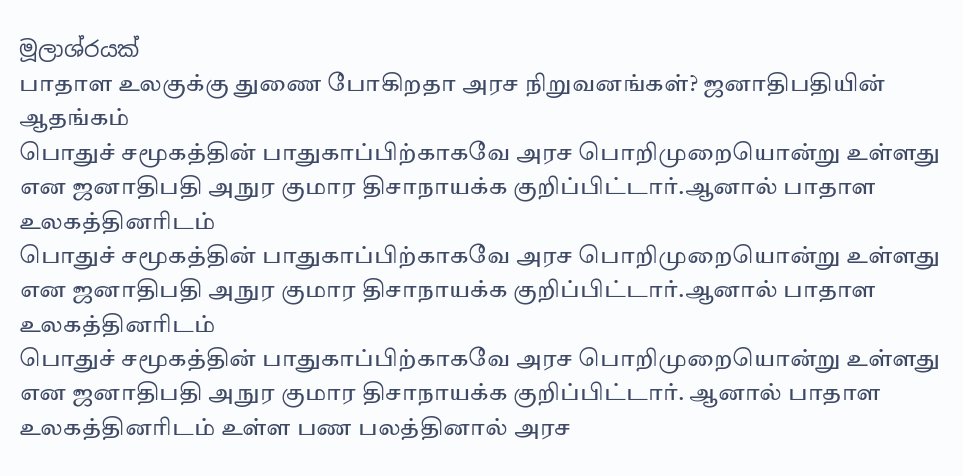මූලාශ්රයක්
பாதாள உலகுக்கு துணை போகிறதா அரச நிறுவனங்கள்? ஜனாதிபதியின் ஆதங்கம்
பொதுச் சமூகத்தின் பாதுகாப்பிற்காகவே அரச பொறிமுறையொன்று உள்ளது என ஜனாதிபதி அநுர குமார திசாநாயக்க குறிப்பிட்டார்.ஆனால் பாதாள உலகத்தினரிடம்
பொதுச் சமூகத்தின் பாதுகாப்பிற்காகவே அரச பொறிமுறையொன்று உள்ளது என ஜனாதிபதி அநுர குமார திசாநாயக்க குறிப்பிட்டார்.ஆனால் பாதாள உலகத்தினரிடம்
பொதுச் சமூகத்தின் பாதுகாப்பிற்காகவே அரச பொறிமுறையொன்று உள்ளது என ஜனாதிபதி அநுர குமார திசாநாயக்க குறிப்பிட்டார். ஆனால் பாதாள உலகத்தினரிடம் உள்ள பண பலத்தினால் அரச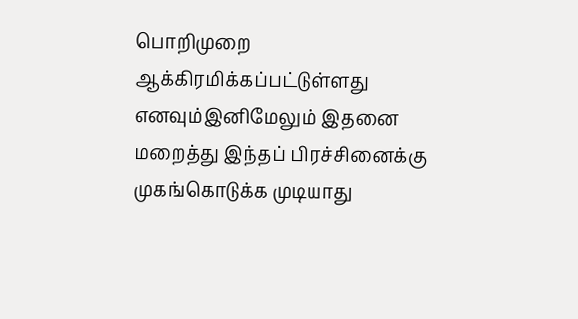பொறிமுறை ஆக்கிரமிக்கப்பட்டுள்ளது எனவும்இனிமேலும் இதனை மறைத்து இந்தப் பிரச்சினைக்கு முகங்கொடுக்க முடியாது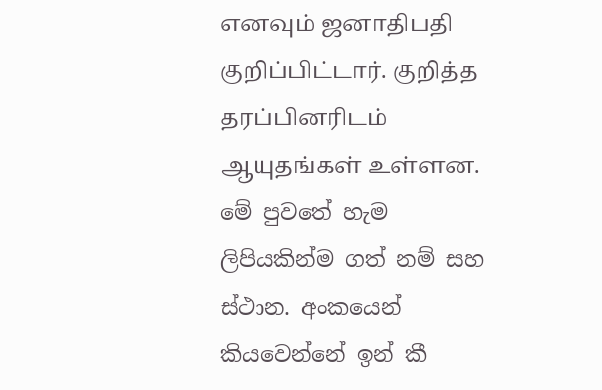எனவும் ஜனாதிபதி குறிப்பிட்டார். குறித்த தரப்பினரிடம் ஆயுதங்கள் உள்ளன.
මේ පුවතේ හැම ලිපියකින්ම ගත් නම් සහ ස්ථාන. අංකයෙන් කියවෙන්නේ ඉන් කී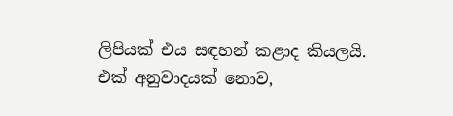ලිපියක් එය සඳහන් කළාද කියලයි.
එක් අනුවාදයක් නොව,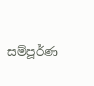සම්පූර්ණ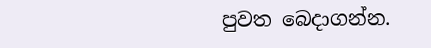පුවත බෙදාගන්න.